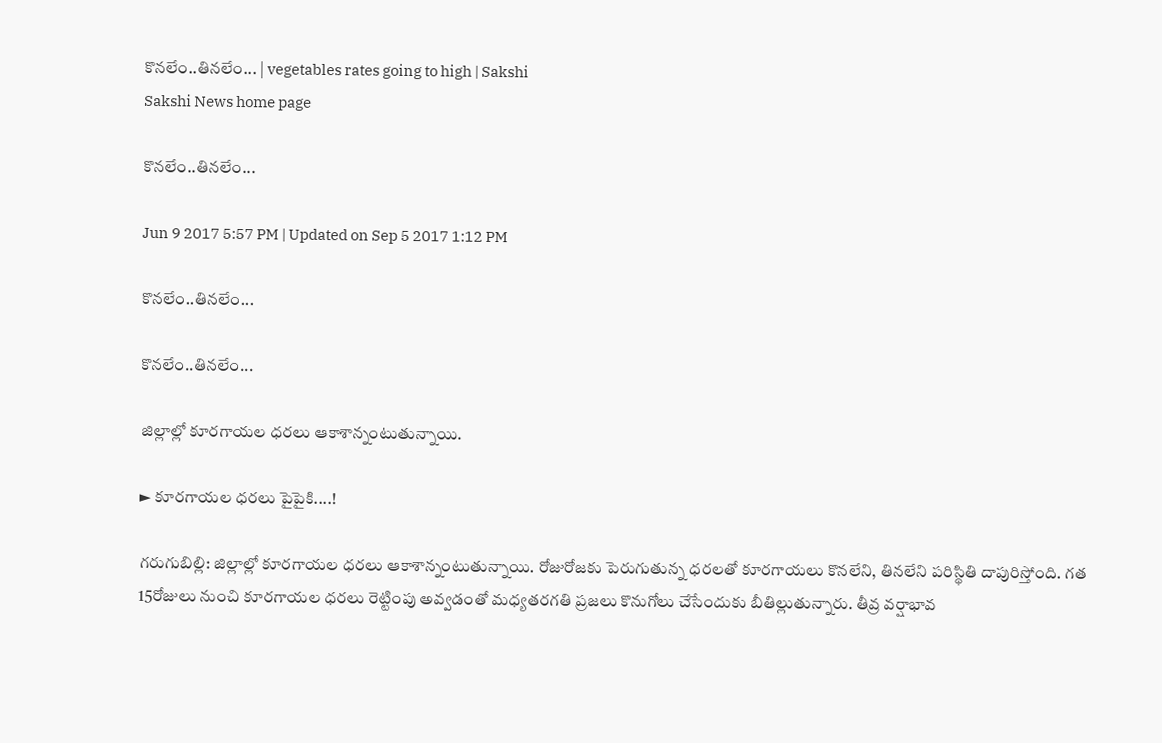కొనలేం..తినలేం... | vegetables rates going to high | Sakshi
Sakshi News home page

కొనలేం..తినలేం...

Jun 9 2017 5:57 PM | Updated on Sep 5 2017 1:12 PM

కొనలేం..తినలేం...

కొనలేం..తినలేం...

జిల్లాల్లో కూరగాయల ధరలు ఆకాశాన్నంటుతున్నాయి.

► కూరగాయల ధరలు పైపైకి....!

గరుగుబిల్లి: జిల్లాల్లో కూరగాయల ధరలు ఆకాశాన్నంటుతున్నాయి. రోజురోజకు పెరుగుతున్న ధరలతో కూరగాయలు కొనలేని, తినలేని పరిస్థితి దాపురిస్తోంది. గత 15రోజులు నుంచి కూరగాయల ధరలు రెట్టింపు అవ్వడంతో మధ్యతరగతి ప్రజలు కొనుగోలు చేసేందుకు బీతిల్లుతున్నారు. తీవ్ర వర్షాభావ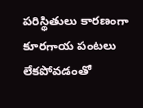పరిస్థితులు కారణంగా కూరగాయ పంటలు లేకపోవడంతో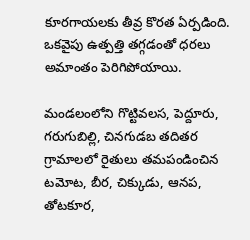కూరగాయలకు తీవ్ర కొరత ఏర్పడింది. ఒకవైపు ఉత్పత్తి తగ్గడంతో ధరలు అమాంతం పెరిగిపోయాయి.

మండలంలోని గొట్టివలస, పెద్దూరు, గరుగుబిల్లి, చినగుడబ తదితర గ్రామాలలో రైతులు తమపండించిన టమోట, బీర, చిక్కుడు, ఆనప, తోటకూర,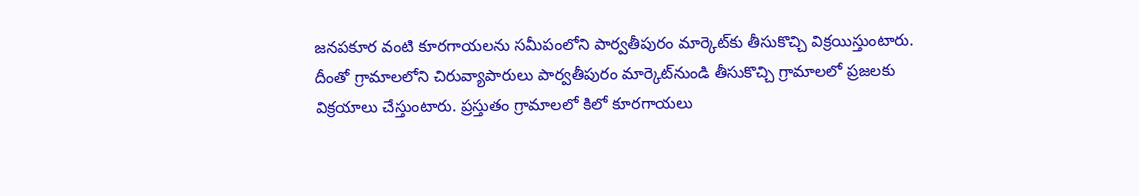జనపకూర వంటి కూరగాయలను సమీపంలోని పార్వతీపురం మార్కెట్‌కు తీసుకొచ్చి విక్రయిస్తుంటారు. దీంతో గ్రామాలలోని చిరువ్యాపారులు పార్వతీపురం మార్కెట్‌నుండి తీసుకొచ్చి గ్రామాలలో ప్రజలకు విక్రయాలు చేస్తుంటారు. ప్రస్తుతం గ్రామాలలో కిలో కూరగాయలు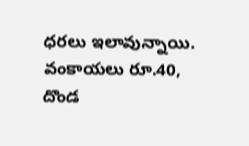ధరలు ఇలావున్నాయి. వంకాయలు రూ.40, దొండ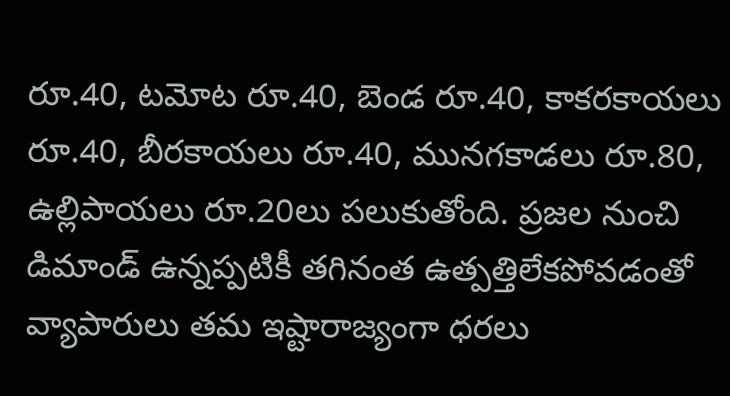రూ.40, టమోట రూ.40, బెండ రూ.40, కాకరకాయలు రూ.40, బీరకాయలు రూ.40, మునగకాడలు రూ.80, ఉల్లిపాయలు రూ.20లు పలుకుతోంది. ప్రజల నుంచి డిమాండ్‌ ఉన్నప్పటికీ తగినంత ఉత్పత్తిలేకపోవడంతో వ్యాపారులు తమ ఇష్టారాజ్యంగా ధరలు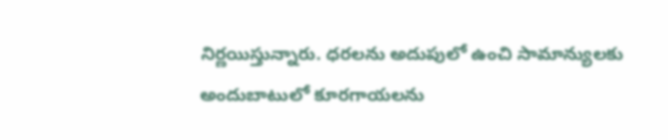నిర్ణయిస్తున్నారు. ధరలను అదుపులో ఉంచి సామాన్యులకు అందుబాటులో కూరగాయలను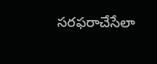సరఫరాచేసేలా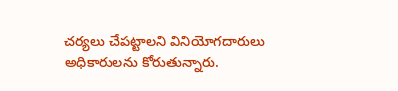చర్యలు చేపట్టాలని వినియోగదారులు అధికారులను కోరుతున్నారు.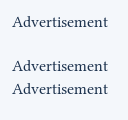Advertisement

Advertisement
Advertisement